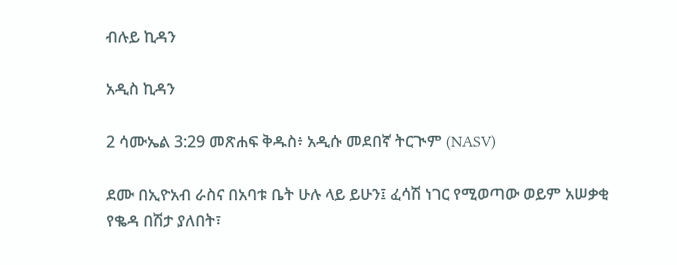ብሉይ ኪዳን

አዲስ ኪዳን

2 ሳሙኤል 3:29 መጽሐፍ ቅዱስ፥ አዲሱ መደበኛ ትርጒም (NASV)

ደሙ በኢዮአብ ራስና በአባቱ ቤት ሁሉ ላይ ይሁን፤ ፈሳሽ ነገር የሚወጣው ወይም አሠቃቂ የቈዳ በሽታ ያለበት፣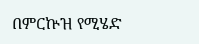በምርኵዝ የሚሄድ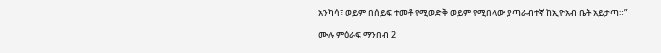አንካሳ፣ ወይም በሰይፍ ተመቶ የሚወድቅ ወይም የሚበላው ያጣራብተኛ ከኢዮአብ ቤት አይታጣ።”

ሙሉ ምዕራፍ ማንበብ 2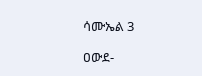ሳሙኤል 3

ዐውደ-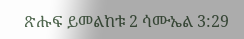ጽሑፍ ይመልከቱ 2 ሳሙኤል 3:29